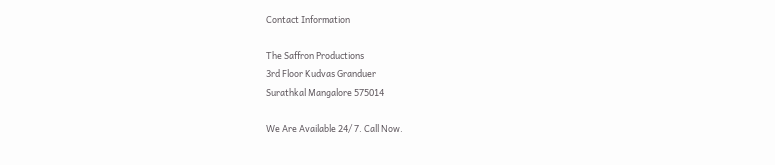Contact Information

The Saffron Productions
3rd Floor Kudvas Granduer
Surathkal Mangalore 575014

We Are Available 24/ 7. Call Now.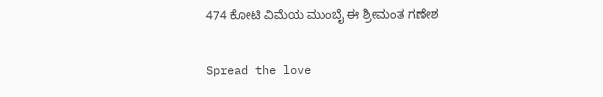474 ಕೋಟಿ ವಿಮೆಯ ಮುಂಬೈ ಈ ಶ್ರೀಮಂತ ಗಣೇಶ

Spread the love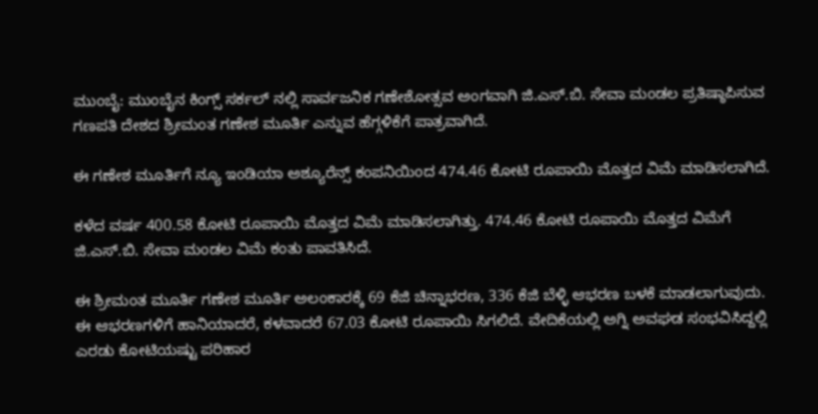ಮುಂಬೈ: ಮುಂಬೈನ ಕಿಂಗ್ಸ್ ಸರ್ಕಲ್ ನಲ್ಲಿ ಸಾರ್ವಜನಿಕ ಗಣೇಶೋತ್ಸವ ಅಂಗವಾಗಿ ಜಿ.ಎಸ್.ಬಿ. ಸೇವಾ ಮಂಡಲ ಪ್ರತಿಷ್ಠಾಪಿಸುವ ಗಣಪತಿ ದೇಶದ ಶ್ರೀಮಂತ ಗಣೇಶ ಮೂರ್ತಿ ಎನ್ನುವ ಹೆಗ್ಗಳಿಕೆಗೆ ಪಾತ್ರವಾಗಿದೆ.

ಈ ಗಣೇಶ ಮೂರ್ತಿಗೆ ನ್ಯೂ ಇಂಡಿಯಾ ಅಶ್ಯೂರೆನ್ಸ್ ಕಂಪನಿಯಿಂದ 474.46 ಕೋಟಿ ರೂಪಾಯಿ ಮೊತ್ತದ ವಿಮೆ ಮಾಡಿಸಲಾಗಿದೆ.

ಕಳೆದ ವರ್ಷ 400.58 ಕೋಟಿ ರೂಪಾಯಿ ಮೊತ್ತದ ವಿಮೆ ಮಾಡಿಸಲಾಗಿತ್ತು. 474.46 ಕೋಟಿ ರೂಪಾಯಿ ಮೊತ್ತದ ವಿಮೆಗೆ ಜಿ.ಎಸ್.ಬಿ. ಸೇವಾ ಮಂಡಲ ವಿಮೆ ಕಂತು ಪಾವತಿಸಿದೆ.

ಈ ಶ್ರೀಮಂತ ಮೂರ್ತಿ ಗಣೇಶ ಮೂರ್ತಿ ಅಲಂಕಾರಕ್ಕೆ 69 ಕೆಜಿ ಚಿನ್ನಾಭರಣ, 336 ಕೆಜಿ ಬೆಳ್ಳಿ ಆಭರಣ ಬಳಕೆ ಮಾಡಲಾಗುವುದು. ಈ ಆಭರಣಗಳಿಗೆ ಹಾನಿಯಾದರೆ, ಕಳವಾದರೆ 67.03 ಕೋಟಿ ರೂಪಾಯಿ ಸಿಗಲಿದೆ. ವೇದಿಕೆಯಲ್ಲಿ ಅಗ್ನಿ ಅವಘಡ ಸಂಭವಿಸಿದ್ದಲ್ಲಿ ಎರಡು ಕೋಟಿಯಷ್ಟು ಪರಿಹಾರ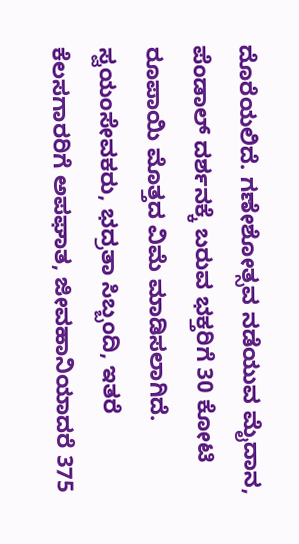ದೊರೆಯಲಿದೆ. ಗಣೇಶೋತ್ಸವ ನಡೆಯುವ ಮೈದಾನ, ಪೆಂಡಾಲ್ ದರ್ಶನಕ್ಕೆ ಬರುವ ಭಕ್ತರಿಗೆ 30 ಕೋಟಿ ರೂಪಾಯಿ ಮೊತ್ತದ ವಿಮೆ ಮಾಡಿಸಲಾಗಿದೆ. ಸ್ವಯಂಸೇವಕರು, ಭದ್ರತಾ ಸಿಬ್ಬಂದಿ, ಇತರೆ ಕೆಲಸಗಾರರಿಗೆ ಅಪಘಾತ, ಜೀವಹಾನಿಯಾದರೆ 375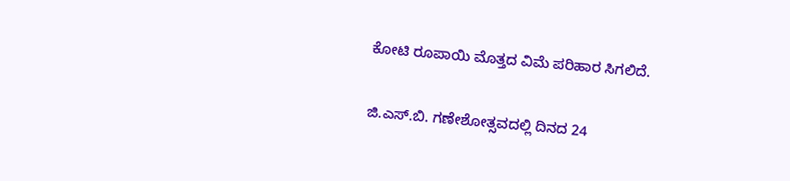ಕೋಟಿ ರೂಪಾಯಿ ಮೊತ್ತದ ವಿಮೆ ಪರಿಹಾರ ಸಿಗಲಿದೆ.

ಜಿ.ಎಸ್‌.ಬಿ. ಗಣೇಶೋತ್ಸವದಲ್ಲಿ ದಿನದ 24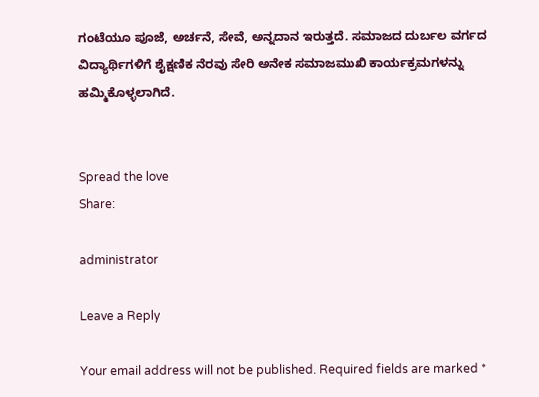ಗಂಟೆಯೂ ಪೂಜೆ, ಅರ್ಚನೆ, ಸೇವೆ, ಅನ್ನದಾನ ಇರುತ್ತದೆ. ಸಮಾಜದ ದುರ್ಬಲ ವರ್ಗದ ವಿದ್ಯಾರ್ಥಿಗಳಿಗೆ ಶೈಕ್ಷಣಿಕ ನೆರವು ಸೇರಿ ಅನೇಕ ಸಮಾಜಮುಖಿ ಕಾರ್ಯಕ್ರಮಗಳನ್ನು ಹಮ್ಮಿಕೊಳ್ಳಲಾಗಿದೆ.


Spread the love
Share:

administrator

Leave a Reply

Your email address will not be published. Required fields are marked *